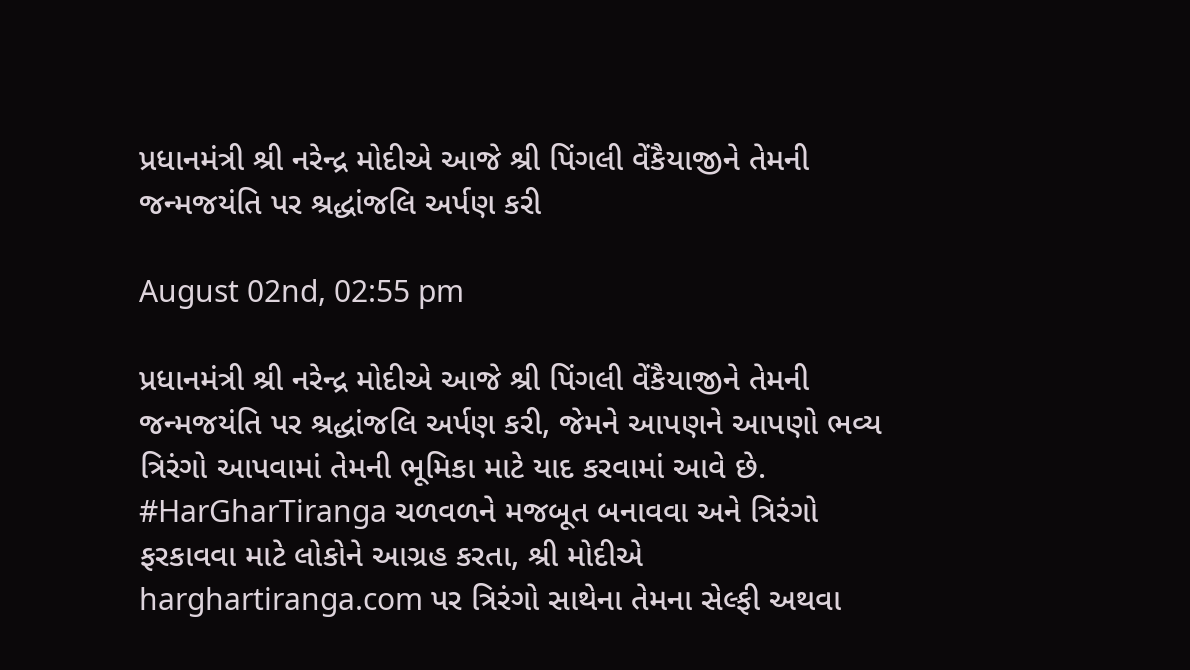પ્રધાનમંત્રી શ્રી નરેન્દ્ર મોદીએ આજે શ્રી પિંગલી વેંકૈયાજીને તેમની જન્મજયંતિ પર શ્રદ્ધાંજલિ અર્પણ કરી

August 02nd, 02:55 pm

પ્રધાનમંત્રી શ્રી નરેન્દ્ર મોદીએ આજે શ્રી પિંગલી વેંકૈયાજીને તેમની જન્મજયંતિ પર શ્રદ્ધાંજલિ અર્પણ કરી, જેમને આપણને આપણો ભવ્ય ત્રિરંગો આપવામાં તેમની ભૂમિકા માટે યાદ કરવામાં આવે છે. #HarGharTiranga ચળવળને મજબૂત બનાવવા અને ત્રિરંગો ફરકાવવા માટે લોકોને આગ્રહ કરતા, શ્રી મોદીએ harghartiranga.com પર ત્રિરંગો સાથેના તેમના સેલ્ફી અથવા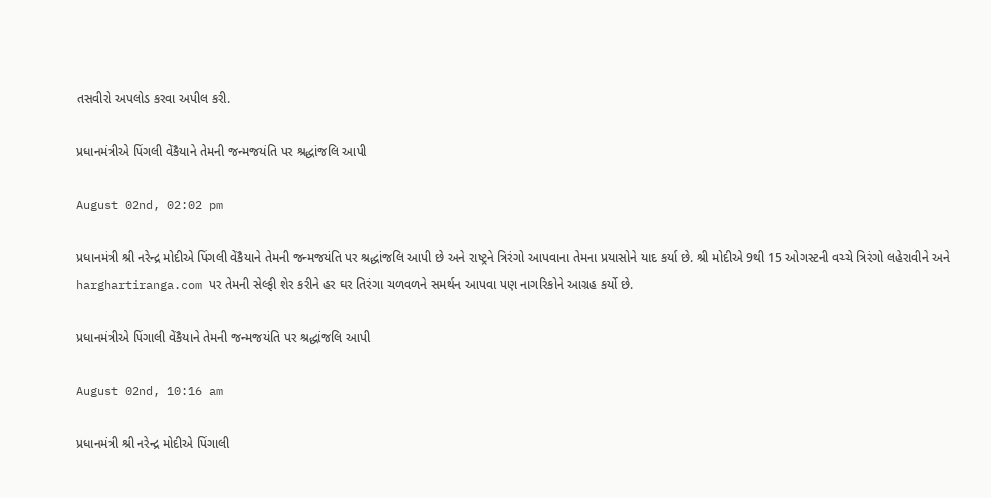તસવીરો અપલોડ કરવા અપીલ કરી.

પ્રધાનમંત્રીએ પિંગલી વેંકૈયાને તેમની જન્મજયંતિ પર શ્રદ્ધાંજલિ આપી

August 02nd, 02:02 pm

પ્રધાનમંત્રી શ્રી નરેન્દ્ર મોદીએ પિંગલી વેંકૈયાને તેમની જન્મજયંતિ પર શ્રદ્ધાંજલિ આપી છે અને રાષ્ટ્રને ત્રિરંગો આપવાના તેમના પ્રયાસોને યાદ કર્યા છે. શ્રી મોદીએ 9થી 15 ઓગસ્ટની વચ્ચે ત્રિરંગો લહેરાવીને અને harghartiranga.com પર તેમની સેલ્ફી શેર કરીને હર ઘર તિરંગા ચળવળને સમર્થન આપવા પણ નાગરિકોને આગ્રહ કર્યો છે.

પ્રધાનમંત્રીએ પિંગાલી વેંકૈયાને તેમની જન્મજયંતિ પર શ્રદ્ધાંજલિ આપી

August 02nd, 10:16 am

પ્રધાનમંત્રી શ્રી નરેન્દ્ર મોદીએ પિંગાલી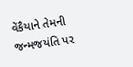વેંકૈયાને તેમની જન્મજયંતિ પર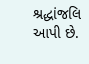શ્રદ્ધાંજલિ આપી છે.